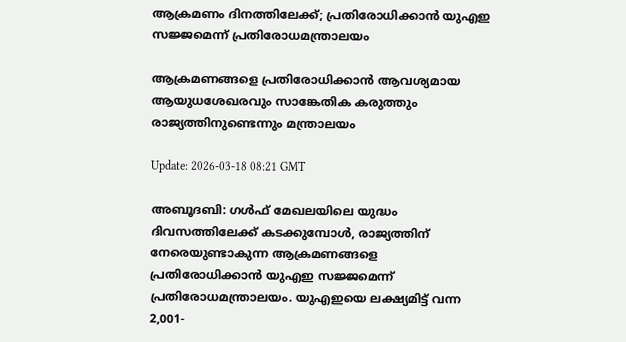ആക്രമണം ദിനത്തിലേക്ക്; പ്രതിരോധിക്കാൻ യുഎഇ സജ്ജമെന്ന് പ്രതിരോധമന്ത്രാലയം

ആക്രമണങ്ങളെ പ്രതിരോധിക്കാൻ ആവശ്യമായ ആയുധശേഖരവും സാങ്കേതിക കരുത്തും രാജ്യത്തിനുണ്ടെന്നും മന്ത്രാലയം

Update: 2026-03-18 08:21 GMT

അബൂദബി: ഗൾഫ് മേഖലയിലെ യുദ്ധം ദിവസത്തിലേക്ക് കടക്കുമ്പോൾ, രാജ്യത്തിന് നേരെയുണ്ടാകുന്ന ആക്രമണങ്ങളെ പ്രതിരോധിക്കാൻ യുഎഇ സജ്ജമെന്ന് പ്രതിരോധമന്ത്രാലയം. യുഎഇയെ ലക്ഷ്യമിട്ട് വന്ന 2,001-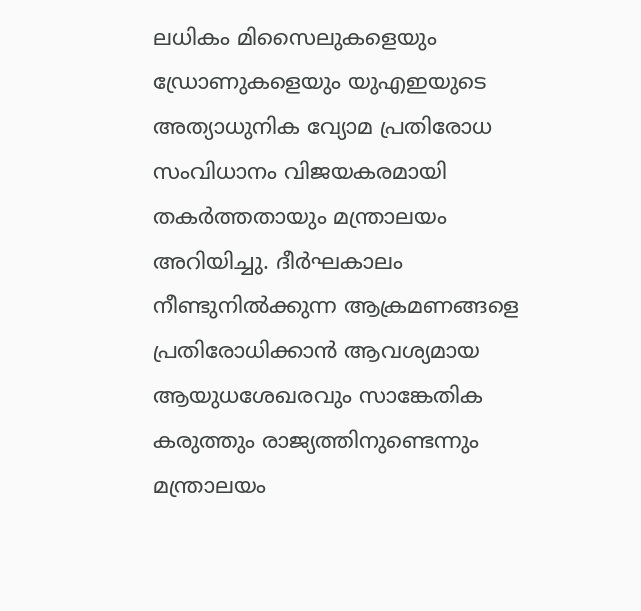ലധികം മിസൈലുകളെയും ഡ്രോണുകളെയും യുഎഇയുടെ അത്യാധുനിക വ്യോമ പ്രതിരോധ സംവിധാനം വിജയകരമായി തകർത്തതായും മന്ത്രാലയം അറിയിച്ചു. ദീർഘകാലം നീണ്ടുനിൽക്കുന്ന ആക്രമണങ്ങളെ പ്രതിരോധിക്കാൻ ആവശ്യമായ ആയുധശേഖരവും സാങ്കേതിക കരുത്തും രാജ്യത്തിനുണ്ടെന്നും മന്ത്രാലയം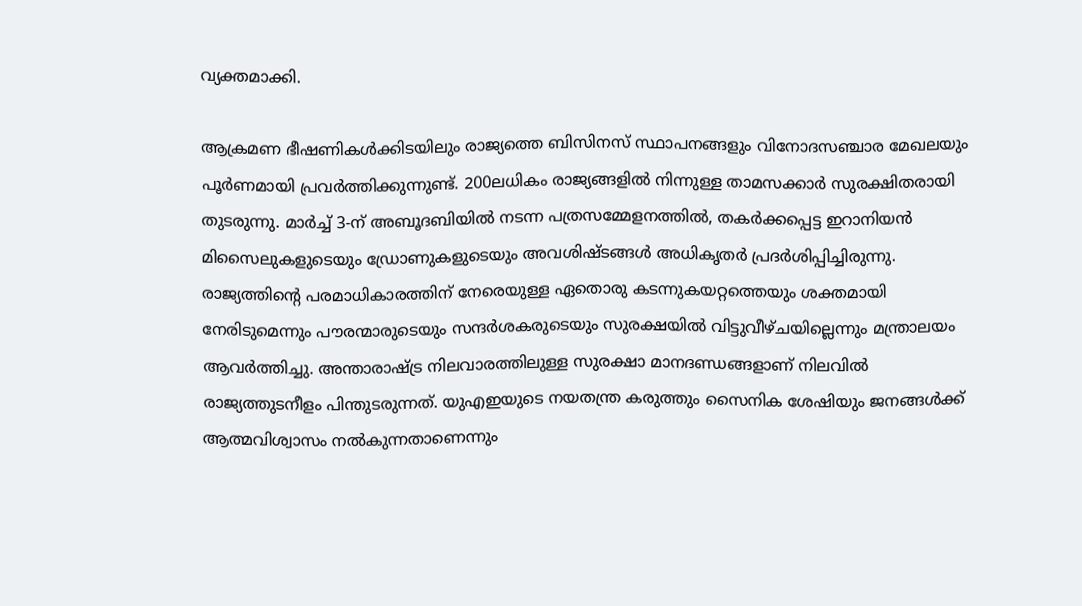വ്യക്തമാക്കി.

ആക്രമണ ഭീഷണികൾക്കിടയിലും രാജ്യത്തെ ബിസിനസ് സ്ഥാപനങ്ങളും വിനോദസഞ്ചാര മേഖലയും പൂർണമായി പ്രവർത്തിക്കുന്നുണ്ട്. 200ലധികം രാജ്യങ്ങളിൽ നിന്നുള്ള താമസക്കാർ സുരക്ഷിതരായി തുടരുന്നു. മാർച്ച് 3-ന് അബൂദബിയിൽ നടന്ന പത്രസമ്മേളനത്തിൽ, തകർക്കപ്പെട്ട ഇറാനിയൻ മിസൈലുകളുടെയും ഡ്രോണുകളുടെയും അവശിഷ്ടങ്ങൾ അധികൃതർ പ്രദർശിപ്പിച്ചിരുന്നു. രാജ്യത്തിന്റെ പരമാധികാരത്തിന് നേരെയുള്ള ഏതൊരു കടന്നുകയറ്റത്തെയും ശക്തമായി നേരിടുമെന്നും പൗരന്മാരുടെയും സന്ദർശകരുടെയും സുരക്ഷയിൽ വിട്ടുവീഴ്ചയില്ലെന്നും മന്ത്രാലയം ആവർത്തിച്ചു. അന്താരാഷ്ട്ര നിലവാരത്തിലുള്ള സുരക്ഷാ മാനദണ്ഡങ്ങളാണ് നിലവിൽ രാജ്യത്തുടനീളം പിന്തുടരുന്നത്. യുഎഇയുടെ നയതന്ത്ര കരുത്തും സൈനിക ശേഷിയും ജനങ്ങൾക്ക് ആത്മവിശ്വാസം നൽകുന്നതാണെന്നും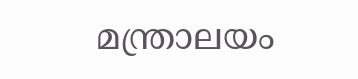മന്ത്രാലയം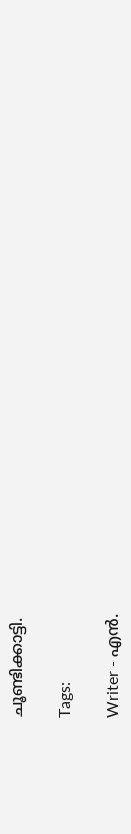ചൂണ്ടിക്കാട്ടി.

Tags:

Writer - എൻ.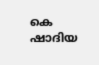കെ ഷാദിയ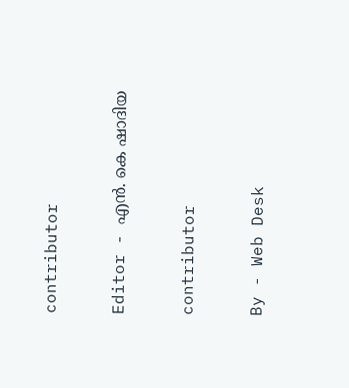contributor

Editor - എൻ. കെ ഷാദിയ

contributor

By - Web Desk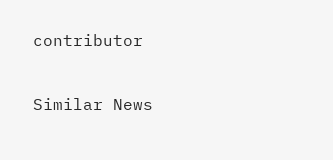contributor

Similar News